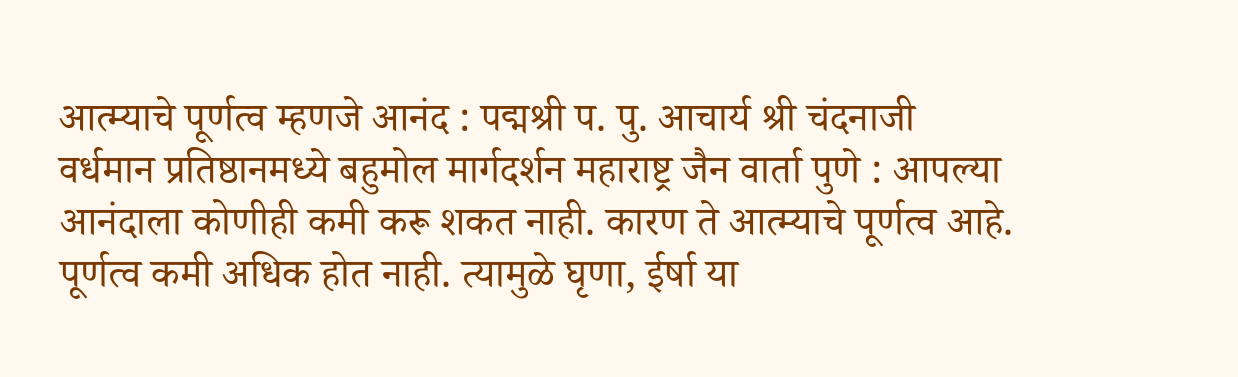आत्म्याचे पूर्णत्व म्हणजे आनंद : पद्मश्री प. पु. आचार्य श्री चंदनाजी
वर्धमान प्रतिष्ठानमध्ये बहुमोल मार्गदर्शन महाराष्ट्र जैन वार्ता पुणे : आपल्या आनंदाला कोणीही कमी करू शकत नाही. कारण ते आत्म्याचे पूर्णत्व आहे. पूर्णत्व कमी अधिक होत नाही. त्यामुळे घृणा, ईर्षा या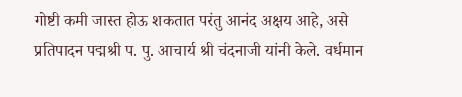गोष्टी कमी जास्त होऊ शकतात परंतु आनंद अक्षय आहे, असे प्रतिपादन पद्मश्री प. पु. आचार्य श्री चंदनाजी यांनी केले. वर्धमान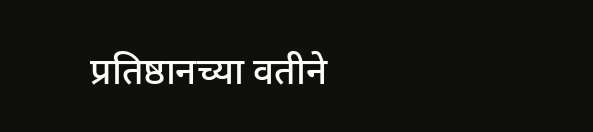प्रतिष्ठानच्या वतीने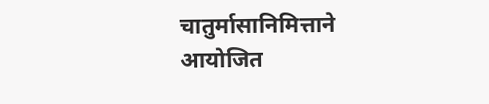चातुर्मासानिमित्ताने आयोजित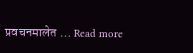प्रवचनमालेत … Read more